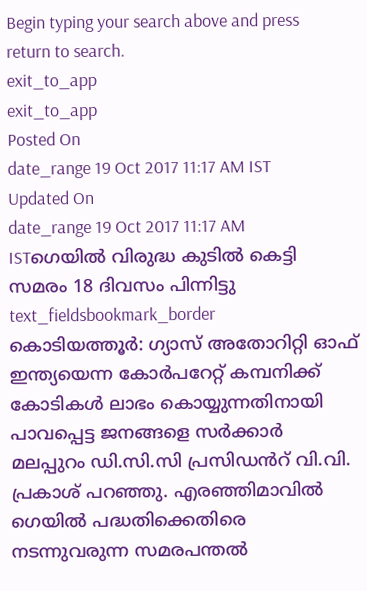Begin typing your search above and press return to search.
exit_to_app
exit_to_app
Posted On
date_range 19 Oct 2017 11:17 AM IST Updated On
date_range 19 Oct 2017 11:17 AM ISTഗെയിൽ വിരുദ്ധ കുടിൽ കെട്ടി സമരം 18 ദിവസം പിന്നിട്ടു
text_fieldsbookmark_border
കൊടിയത്തൂർ: ഗ്യാസ് അതോറിറ്റി ഓഫ് ഇന്ത്യയെന്ന കോർപറേറ്റ് കമ്പനിക്ക് കോടികൾ ലാഭം കൊയ്യുന്നതിനായി പാവപ്പെട്ട ജനങ്ങളെ സർക്കാർ മലപ്പുറം ഡി.സി.സി പ്രസിഡൻറ് വി.വി. പ്രകാശ് പറഞ്ഞു. എരഞ്ഞിമാവിൽ ഗെയിൽ പദ്ധതിക്കെതിരെ നടന്നുവരുന്ന സമരപന്തൽ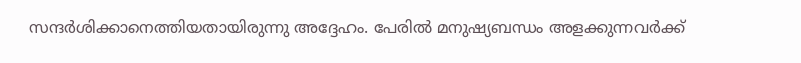സന്ദർശിക്കാനെത്തിയതായിരുന്നു അദ്ദേഹം. പേരിൽ മനുഷ്യബന്ധം അളക്കുന്നവർക്ക്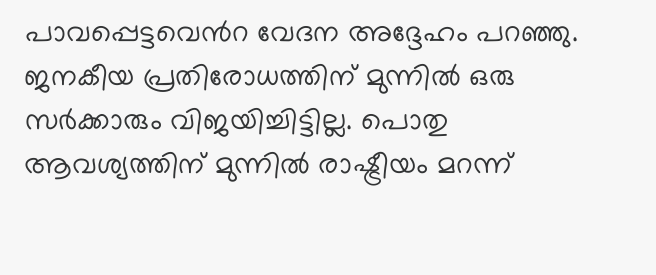പാവപ്പെട്ടവെൻറ വേദന അദ്ദേഹം പറഞ്ഞു. ജനകീയ പ്രതിരോധത്തിന് മുന്നിൽ ഒരു സർക്കാരും വിജയിച്ചിട്ടില്ല. പൊതു ആവശ്യത്തിന് മുന്നിൽ രാഷ്ട്രീയം മറന്ന്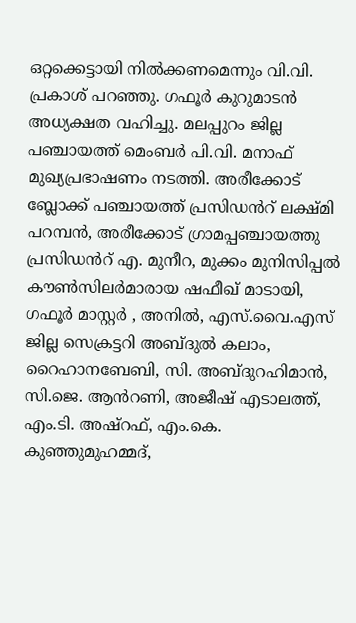ഒറ്റക്കെട്ടായി നിൽക്കണമെന്നും വി.വി. പ്രകാശ് പറഞ്ഞു. ഗഫൂർ കുറുമാടൻ അധ്യക്ഷത വഹിച്ചു. മലപ്പുറം ജില്ല പഞ്ചായത്ത് മെംബർ പി.വി. മനാഫ് മുഖ്യപ്രഭാഷണം നടത്തി. അരീക്കോട് ബ്ലോക്ക് പഞ്ചായത്ത് പ്രസിഡൻറ് ലക്ഷ്മി പറമ്പൻ, അരീക്കോട് ഗ്രാമപ്പഞ്ചായത്തു പ്രസിഡൻറ് എ. മുനീറ, മുക്കം മുനിസിപ്പൽ കൗൺസിലർമാരായ ഷഫീഖ് മാടായി, ഗഫൂർ മാസ്റ്റർ , അനിൽ, എസ്.വൈ.എസ് ജില്ല സെക്രട്ടറി അബ്ദുൽ കലാം, റൈഹാനബേബി, സി. അബ്ദുറഹിമാൻ, സി.ജെ. ആൻറണി, അജീഷ് എടാലത്ത്, എം.ടി. അഷ്റഫ്, എം.കെ. കുഞ്ഞുമുഹമ്മദ്,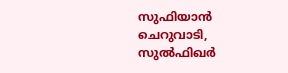സുഫിയാൻ ചെറുവാടി, സുൽഫിഖർ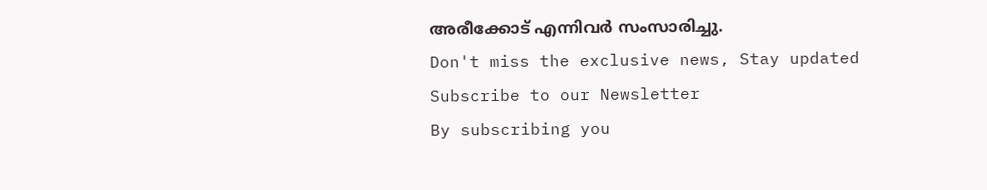അരീക്കോട് എന്നിവർ സംസാരിച്ചു.
Don't miss the exclusive news, Stay updated
Subscribe to our Newsletter
By subscribing you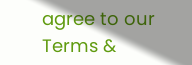agree to our Terms &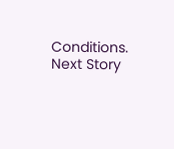Conditions.
Next Story